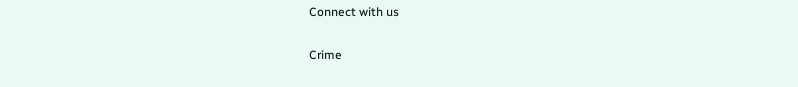Connect with us

Crime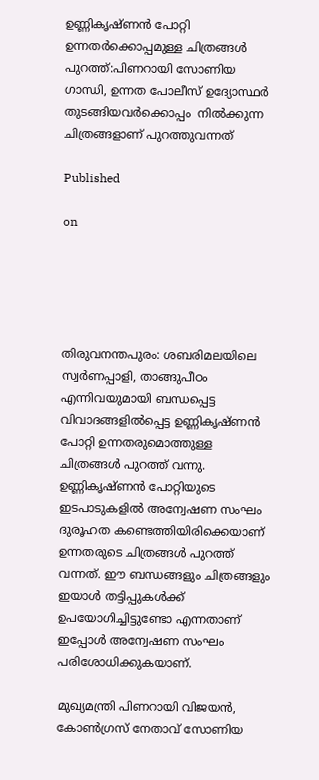ഉണ്ണികൃഷ്ണന്‍ പോറ്റി ഉന്നതര്‍ക്കൊപ്പമുള്ള ചിത്രങ്ങള്‍ പുറത്ത്:പിണറായി സോണിയ ഗാന്ധി, ഉന്നത പോലീസ് ഉദ്യോസ്ഥര്‍ തുടങ്ങിയവര്‍ക്കൊപ്പം  നില്‍ക്കുന്ന ചിത്രങ്ങളാണ് പുറത്തുവന്നത്

Published

on





തിരുവനന്തപുരം: ശബരിമലയിലെ സ്വര്‍ണപ്പാളി, താങ്ങുപീഠം എന്നിവയുമായി ബന്ധപ്പെട്ട വിവാദങ്ങളില്‍പ്പെട്ട ഉണ്ണികൃഷ്ണന്‍ പോറ്റി ഉന്നതരുമൊത്തുള്ള ചിത്രങ്ങള്‍ പുറത്ത് വന്നു. ഉണ്ണികൃഷ്ണന്‍ പോറ്റിയുടെ ഇടപാടുകളില്‍ അന്വേഷണ സംഘം ദുരൂഹത കണ്ടെത്തിയിരിക്കെയാണ് ഉന്നതരുടെ ചിത്രങ്ങള്‍ പുറത്ത് വന്നത്. ഈ ബന്ധങ്ങളും ചിത്രങ്ങളും ഇയാള്‍ തട്ടിപ്പുകള്‍ക്ക് ഉപയോഗിച്ചിട്ടുണ്ടോ എന്നതാണ് ഇപ്പോള്‍ അന്വേഷണ സംഘം പരിശോധിക്കുകയാണ്.

മുഖ്യമന്ത്രി പിണറായി വിജയന്‍, കോണ്‍ഗ്രസ് നേതാവ് സോണിയ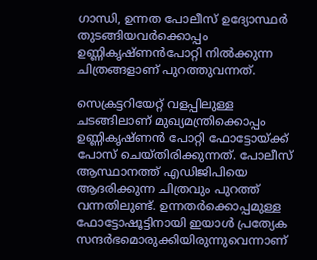ഗാന്ധി, ഉന്നത പോലീസ് ഉദ്യോസ്ഥര്‍ തുടങ്ങിയവര്‍ക്കൊപ്പം ഉണ്ണികൃഷ്ണന്‍പോറ്റി നില്‍ക്കുന്ന ചിത്രങ്ങളാണ് പുറത്തുവന്നത്.

സെക്രട്ടറിയേറ്റ് വളപ്പിലുള്ള ചടങ്ങിലാണ് മുഖ്യമന്ത്രിക്കൊപ്പം ഉണ്ണികൃഷ്ണന്‍ പോറ്റി ഫോട്ടോയ്ക്ക് പോസ് ചെയ്തിരിക്കുന്നത്. പോലീസ് ആസ്ഥാനത്ത് എഡിജിപിയെ ആദരിക്കുന്ന ചിത്രവും പുറത്ത് വന്നതിലുണ്ട്. ഉന്നതര്‍ക്കൊപ്പമുള്ള ഫോട്ടോഷൂട്ടിനായി ഇയാള്‍ പ്രത്യേക സന്ദര്‍ഭമൊരുക്കിയിരുന്നുവെന്നാണ്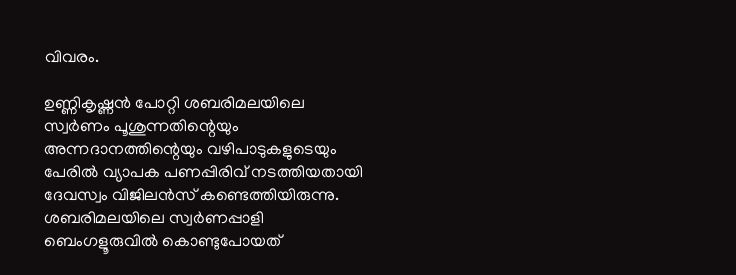വിവരം.

ഉണ്ണികൃഷ്ണന്‍ പോറ്റി ശബരിമലയിലെ സ്വര്‍ണം പൂശുന്നതിന്റെയും അന്നദാനത്തിന്റെയും വഴിപാടുകളുടെയും പേരില്‍ വ്യാപക പണപ്പിരിവ് നടത്തിയതായി ദേവസ്വം വിജിലന്‍സ് കണ്ടെത്തിയിരുന്നു. ശബരിമലയിലെ സ്വര്‍ണപ്പാളി ബെംഗളൂരുവില്‍ കൊണ്ടുപോയത്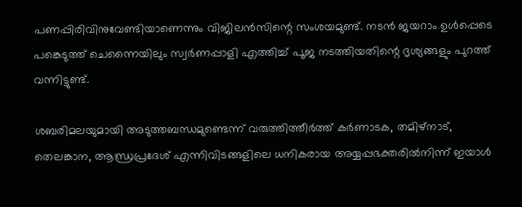പണപ്പിരിവിനുവേണ്ടിയാണെന്നും വിജിലന്‍സിന്റെ സംശയമുണ്ട്. നടന്‍ ജയറാം ഉൾപ്പെടെ പങ്കെടുത്ത് ചെന്നൈയിലും സ്വര്‍ണപ്പാളി എത്തിച്ച് പൂജ നടത്തിയതിന്റെ ദൃശ്യങ്ങളും പുറത്ത് വന്നിട്ടുണ്ട്.

ശബരിമലയുമായി അടുത്തബന്ധമുണ്ടെന്ന് വരുത്തിത്തീര്‍ത്ത് കര്‍ണാടക, തമിഴ്നാട്, തെലങ്കാന, ആന്ധ്രപ്രദേശ് എന്നിവിടങ്ങളിലെ ധനികരായ അയ്യപ്പഭക്തരില്‍നിന്ന് ഇയാള്‍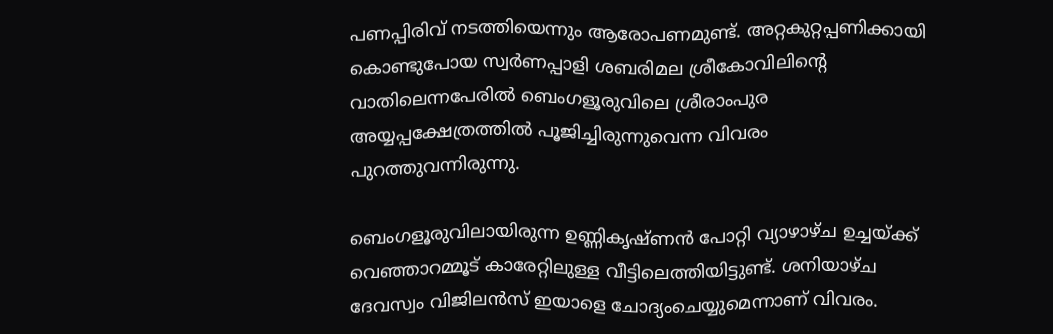പണപ്പിരിവ് നടത്തിയെന്നും ആരോപണമുണ്ട്. അറ്റകുറ്റപ്പണിക്കായി കൊണ്ടുപോയ സ്വര്‍ണപ്പാളി ശബരിമല ശ്രീകോവിലിന്റെ വാതിലെന്നപേരില്‍ ബെംഗളൂരുവിലെ ശ്രീരാംപുര അയ്യപ്പക്ഷേത്രത്തില്‍ പൂജിച്ചിരുന്നുവെന്ന വിവരം  പുറത്തുവന്നിരുന്നു.

ബെംഗളൂരുവിലായിരുന്ന ഉണ്ണികൃഷ്ണന്‍ പോറ്റി വ്യാഴാഴ്ച ഉച്ചയ്ക്ക് വെഞ്ഞാറമ്മൂട് കാരേറ്റിലുള്ള വീട്ടിലെത്തിയിട്ടുണ്ട്. ശനിയാഴ്ച ദേവസ്വം വിജിലന്‍സ് ഇയാളെ ചോദ്യംചെയ്യുമെന്നാണ് വിവരം.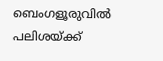ബെംഗളൂരുവില്‍ പലിശയ്ക്ക്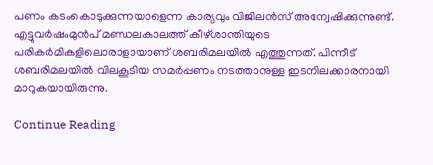പണം കടംകൊടുക്കുന്നയാളെന്ന കാര്യവും വിജിലന്‍സ് അന്വേഷിക്കുന്നുണ്ട്. എട്ടുവര്‍ഷംമുന്‍പ് മണ്ഡലകാലത്ത് കീഴ്ശാന്തിയുടെ പരികര്‍മികളിലൊരാളായാണ് ശബരിമലയില്‍ എത്തുന്നത്. പിന്നീട് ശബരിമലയില്‍ വിലകൂടിയ സമര്‍പ്പണം നടത്താനുള്ള ഇടനിലക്കാരനായി മാറുകയായിരുന്നു.

Continue Reading